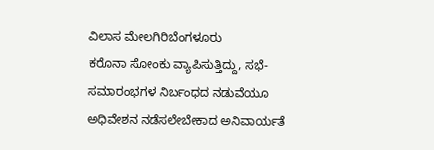ವಿಲಾಸ ಮೇಲಗಿರಿಬೆಂಗಳೂರು
ಕರೊನಾ ಸೋಂಕು ವ್ಯಾಪಿಸುತ್ತಿದ್ದು, ಸಭೆ-ಸಮಾರಂಭಗಳ ನಿರ್ಬಂಧದ ನಡುವೆಯೂ ಅಧಿವೇಶನ ನಡೆಸಲೇಬೇಕಾದ ಅನಿವಾರ್ಯತೆ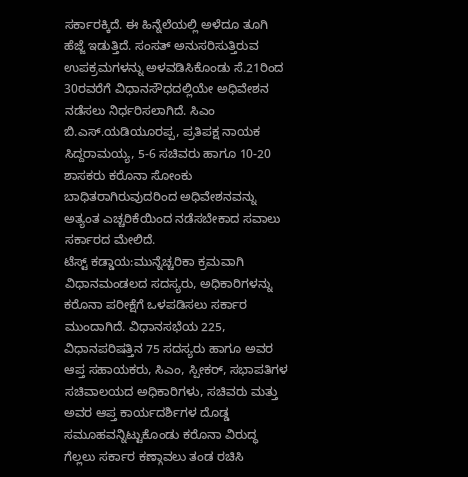ಸರ್ಕಾರಕ್ಕಿದೆ. ಈ ಹಿನ್ನೆಲೆಯಲ್ಲಿ ಅಳೆದೂ ತೂಗಿ ಹೆಜ್ಜೆ ಇಡುತ್ತಿದೆ. ಸಂಸತ್ ಅನುಸರಿಸುತ್ತಿರುವ ಉಪಕ್ರಮಗಳನ್ನು ಅಳವಡಿಸಿಕೊಂಡು ಸೆ.21ರಿಂದ 30ರವರೆಗೆ ವಿಧಾನಸೌಧದಲ್ಲಿಯೇ ಅಧಿವೇಶನ ನಡೆಸಲು ನಿರ್ಧರಿಸಲಾಗಿದೆ. ಸಿಎಂ ಬಿ.ಎಸ್.ಯಡಿಯೂರಪ್ಪ, ಪ್ರತಿಪಕ್ಷ ನಾಯಕ ಸಿದ್ದರಾಮಯ್ಯ, 5-6 ಸಚಿವರು ಹಾಗೂ 10-20 ಶಾಸಕರು ಕರೊನಾ ಸೋಂಕು ಬಾಧಿತರಾಗಿರುವುದರಿಂದ ಅಧಿವೇಶನವನ್ನು ಅತ್ಯಂತ ಎಚ್ಚರಿಕೆಯಿಂದ ನಡೆಸಬೇಕಾದ ಸವಾಲು ಸರ್ಕಾರದ ಮೇಲಿದೆ.
ಟೆಸ್ಟ್ ಕಡ್ಡಾಯ:ಮುನ್ನೆಚ್ಚರಿಕಾ ಕ್ರಮವಾಗಿ ವಿಧಾನಮಂಡಲದ ಸದಸ್ಯರು, ಅಧಿಕಾರಿಗಳನ್ನು ಕರೊನಾ ಪರೀಕ್ಷೆಗೆ ಒಳಪಡಿಸಲು ಸರ್ಕಾರ ಮುಂದಾಗಿದೆ. ವಿಧಾನಸಭೆಯ 225, ವಿಧಾನಪರಿಷತ್ತಿನ 75 ಸದಸ್ಯರು ಹಾಗೂ ಅವರ ಆಪ್ತ ಸಹಾಯಕರು, ಸಿಎಂ, ಸ್ಪೀಕರ್, ಸಭಾಪತಿಗಳ ಸಚಿವಾಲಯದ ಅಧಿಕಾರಿಗಳು, ಸಚಿವರು ಮತ್ತು ಅವರ ಆಪ್ತ ಕಾರ್ಯದರ್ಶಿಗಳ ದೊಡ್ಡ ಸಮೂಹವನ್ನಿಟ್ಟುಕೊಂಡು ಕರೊನಾ ವಿರುದ್ಧ ಗೆಲ್ಲಲು ಸರ್ಕಾರ ಕಣ್ಗಾವಲು ತಂಡ ರಚಿಸಿ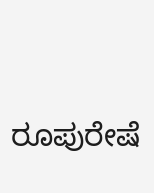ರೂಪುರೇಷೆ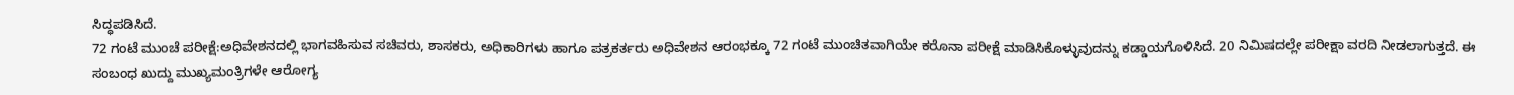ಸಿದ್ಧಪಡಿಸಿದೆ.
72 ಗಂಟೆ ಮುಂಚೆ ಪರೀಕ್ಷೆ:ಅಧಿವೇಶನದಲ್ಲಿ ಭಾಗವಹಿಸುವ ಸಚಿವರು, ಶಾಸಕರು, ಅಧಿಕಾರಿಗಳು ಹಾಗೂ ಪತ್ರಕರ್ತರು ಅಧಿವೇಶನ ಆರಂಭಕ್ಕೂ 72 ಗಂಟೆ ಮುಂಚಿತವಾಗಿಯೇ ಕರೊನಾ ಪರೀಕ್ಷೆ ಮಾಡಿಸಿಕೊಳ್ಳುವುದನ್ನು ಕಡ್ಡಾಯಗೊಳಿಸಿದೆ. 20 ನಿಮಿಷದಲ್ಲೇ ಪರೀಕ್ಷಾ ವರದಿ ನೀಡಲಾಗುತ್ತದೆ. ಈ ಸಂಬಂಧ ಖುದ್ದು ಮುಖ್ಯಮಂತ್ರಿಗಳೇ ಆರೋಗ್ಯ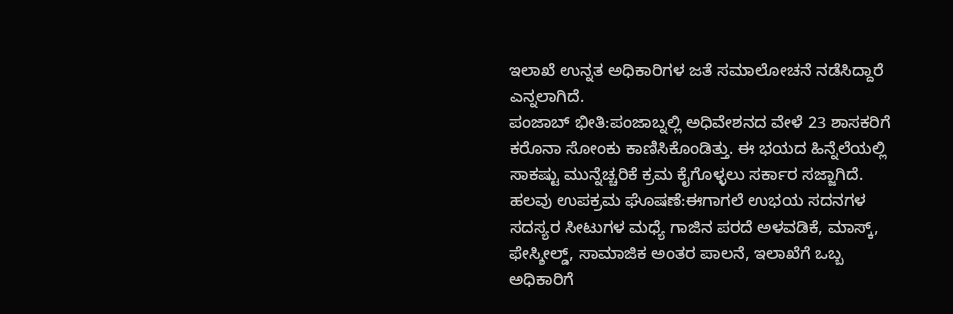ಇಲಾಖೆ ಉನ್ನತ ಅಧಿಕಾರಿಗಳ ಜತೆ ಸಮಾಲೋಚನೆ ನಡೆಸಿದ್ದಾರೆ ಎನ್ನಲಾಗಿದೆ.
ಪಂಜಾಬ್ ಭೀತಿ:ಪಂಜಾಬ್ನಲ್ಲಿ ಅಧಿವೇಶನದ ವೇಳೆ 23 ಶಾಸಕರಿಗೆ ಕರೊನಾ ಸೋಂಕು ಕಾಣಿಸಿಕೊಂಡಿತ್ತು. ಈ ಭಯದ ಹಿನ್ನೆಲೆಯಲ್ಲಿ ಸಾಕಷ್ಟು ಮುನ್ನೆಚ್ಚರಿಕೆ ಕ್ರಮ ಕೈಗೊಳ್ಳಲು ಸರ್ಕಾರ ಸಜ್ಜಾಗಿದೆ.
ಹಲವು ಉಪಕ್ರಮ ಘೊಷಣೆ:ಈಗಾಗಲೆ ಉಭಯ ಸದನಗಳ ಸದಸ್ಯರ ಸೀಟುಗಳ ಮಧ್ಯೆ ಗಾಜಿನ ಪರದೆ ಅಳವಡಿಕೆ, ಮಾಸ್ಕ್, ಫೇಸ್ಶೀಲ್ಡ್, ಸಾಮಾಜಿಕ ಅಂತರ ಪಾಲನೆ, ಇಲಾಖೆಗೆ ಒಬ್ಬ ಅಧಿಕಾರಿಗೆ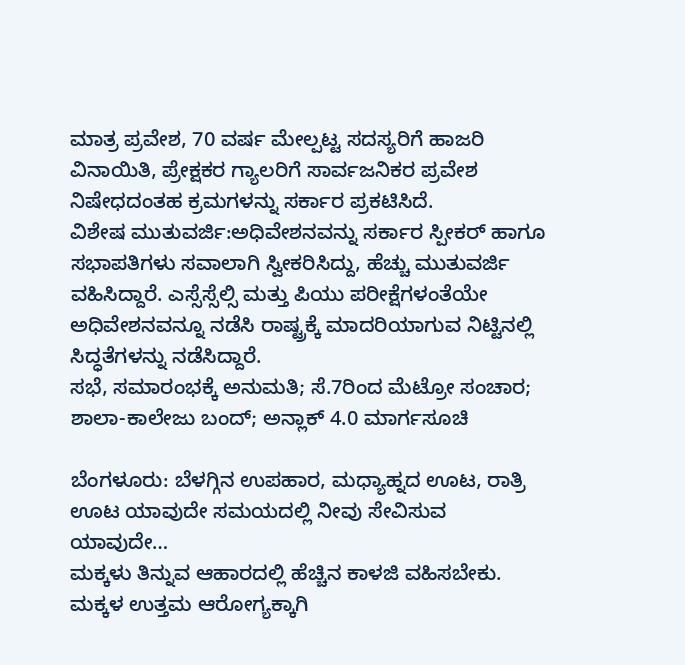ಮಾತ್ರ ಪ್ರವೇಶ, 70 ವರ್ಷ ಮೇಲ್ಪಟ್ಟ ಸದಸ್ಯರಿಗೆ ಹಾಜರಿ ವಿನಾಯಿತಿ, ಪ್ರೇಕ್ಷಕರ ಗ್ಯಾಲರಿಗೆ ಸಾರ್ವಜನಿಕರ ಪ್ರವೇಶ ನಿಷೇಧದಂತಹ ಕ್ರಮಗಳನ್ನು ಸರ್ಕಾರ ಪ್ರಕಟಿಸಿದೆ.
ವಿಶೇಷ ಮುತುವರ್ಜಿ:ಅಧಿವೇಶನವನ್ನು ಸರ್ಕಾರ ಸ್ಪೀಕರ್ ಹಾಗೂ ಸಭಾಪತಿಗಳು ಸವಾಲಾಗಿ ಸ್ವೀಕರಿಸಿದ್ದು, ಹೆಚ್ಚು ಮುತುವರ್ಜಿ ವಹಿಸಿದ್ದಾರೆ. ಎಸ್ಸೆಸ್ಸೆಲ್ಸಿ ಮತ್ತು ಪಿಯು ಪರೀಕ್ಷೆಗಳಂತೆಯೇ ಅಧಿವೇಶನವನ್ನೂ ನಡೆಸಿ ರಾಷ್ಟ್ರಕ್ಕೆ ಮಾದರಿಯಾಗುವ ನಿಟ್ಟಿನಲ್ಲಿ ಸಿದ್ಧತೆಗಳನ್ನು ನಡೆಸಿದ್ದಾರೆ.
ಸಭೆ, ಸಮಾರಂಭಕ್ಕೆ ಅನುಮತಿ; ಸೆ.7ರಿಂದ ಮೆಟ್ರೋ ಸಂಚಾರ; ಶಾಲಾ-ಕಾಲೇಜು ಬಂದ್; ಅನ್ಲಾಕ್ 4.0 ಮಾರ್ಗಸೂಚಿ

ಬೆಂಗಳೂರು: ಬೆಳಗ್ಗಿನ ಉಪಹಾರ, ಮಧ್ಯಾಹ್ನದ ಊಟ, ರಾತ್ರಿ ಊಟ ಯಾವುದೇ ಸಮಯದಲ್ಲಿ ನೀವು ಸೇವಿಸುವ ಯಾವುದೇ…
ಮಕ್ಕಳು ತಿನ್ನುವ ಆಹಾರದಲ್ಲಿ ಹೆಚ್ಚಿನ ಕಾಳಜಿ ವಹಿಸಬೇಕು. ಮಕ್ಕಳ ಉತ್ತಮ ಆರೋಗ್ಯಕ್ಕಾಗಿ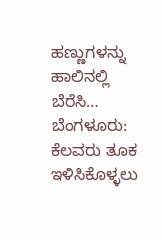ಹಣ್ಣುಗಳನ್ನು ಹಾಲಿನಲ್ಲಿ ಬೆರೆಸಿ…
ಬೆಂಗಳೂರು: ಕೆಲವರು ತೂಕ ಇಳಿಸಿಕೊಳ್ಳಲು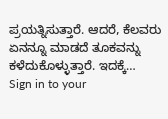ಪ್ರಯತ್ನಿಸುತ್ತಾರೆ. ಆದರೆ, ಕೆಲವರು ಏನನ್ನೂ ಮಾಡದೆ ತೂಕವನ್ನು ಕಳೆದುಕೊಳ್ಳುತ್ತಾರೆ. ಇದಕ್ಕೆ…
Sign in to your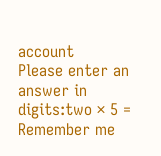account
Please enter an answer in digits:two × 5 =
Remember me